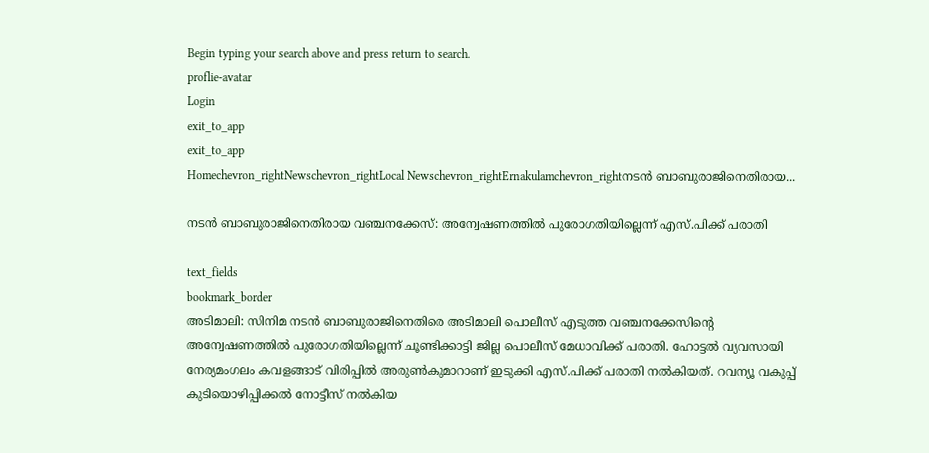Begin typing your search above and press return to search.
proflie-avatar
Login
exit_to_app
exit_to_app
Homechevron_rightNewschevron_rightLocal Newschevron_rightErnakulamchevron_rightനടൻ ബാബുരാജിനെതിരായ...

നടൻ ബാബുരാജിനെതിരായ വഞ്ചനക്കേസ്: അന്വേഷണത്തിൽ പുരോഗതിയില്ലെന്ന് എസ്.പിക്ക് പരാതി

text_fields
bookmark_border
അടിമാലി: സിനിമ നടന്‍ ബാബുരാജിനെതിരെ അടിമാലി പൊലീസ് എടുത്ത വഞ്ചനക്കേസിന്‍റെ അന്വേഷണത്തിൽ പുരോഗതിയില്ലെന്ന് ചൂണ്ടിക്കാട്ടി ജില്ല പൊലീസ് മേധാവിക്ക് പരാതി. ഹോട്ടൽ വ്യവസായി നേര്യമംഗലം കവളങ്ങാട് വിരിപ്പില്‍ അരുണ്‍കുമാറാണ് ഇടുക്കി എസ്.പിക്ക് പരാതി നൽകിയത്. റവന്യൂ വകുപ്പ് കുടിയൊഴിപ്പിക്കല്‍ നോട്ടീസ് നല്‍കിയ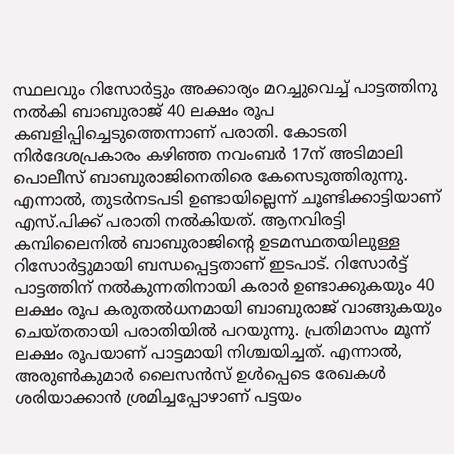സ്ഥലവും റിസോര്‍ട്ടും അക്കാര്യം മറച്ചുവെച്ച് പാട്ടത്തിനു നല്‍കി ബാബുരാജ് 40 ലക്ഷം രൂപ കബളിപ്പിച്ചെടുത്തെന്നാണ് പരാതി. കോടതി നിർദേശപ്രകാരം കഴിഞ്ഞ നവംബർ 17ന് അടിമാലി പൊലീസ് ബാബുരാജിനെതിരെ കേസെടുത്തിരുന്നു. എന്നാൽ, തുടർനടപടി ഉണ്ടായില്ലെന്ന് ചൂണ്ടിക്കാട്ടിയാണ് എസ്.പിക്ക് പരാതി നൽകിയത്. ആനവിരട്ടി കമ്പിലൈനില്‍ ബാബുരാജിന്‍റെ ഉടമസ്ഥതയിലുള്ള റിസോര്‍ട്ടുമായി ബന്ധപ്പെട്ടതാണ് ഇടപാട്. റിസോര്‍ട്ട് പാട്ടത്തിന് നല്‍കുന്നതിനായി കരാര്‍ ഉണ്ടാക്കുകയും 40 ലക്ഷം രൂപ കരുതൽധനമായി ബാബുരാജ് വാങ്ങുകയും ചെയ്തതായി പരാതിയിൽ പറയുന്നു. പ്രതിമാസം മൂന്ന് ലക്ഷം രൂപയാണ് പാട്ടമായി നിശ്ചയിച്ചത്. എന്നാല്‍, അരുൺകുമാർ ലൈസന്‍സ് ഉള്‍പ്പെടെ രേഖകൾ ശരിയാക്കാൻ ശ്രമിച്ചപ്പോഴാണ് പട്ടയം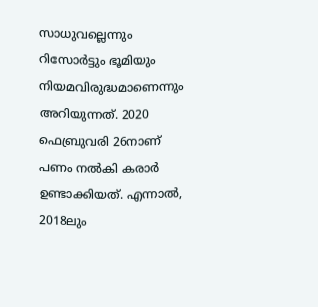സാധുവല്ലെന്നും റിസോര്‍ട്ടും ഭൂമിയും നിയമവിരുദ്ധമാണെന്നും അറിയുന്നത്. 2020 ഫെബ്രുവരി 26നാണ് പണം നല്‍കി കരാര്‍ ഉണ്ടാക്കിയത്. എന്നാൽ, 2018ലും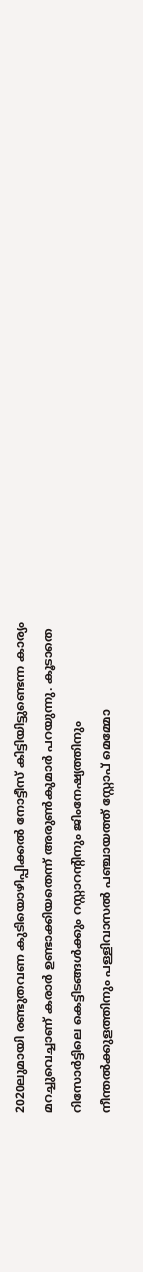2020ലുമായി രണ്ടുതവണ കുടിയൊഴിപ്പിക്കല്‍ നോട്ടീസ് കിട്ടിയിട്ടുണ്ടെന്ന കാര്യം മറച്ചുവെച്ചാണ് കരാര്‍ ഉണ്ടാക്കിയതെന്ന് അരുണ്‍കുമാര്‍ പറയുന്നു. കൂടാതെ റിസോര്‍ട്ടിലെ കെട്ടിടങ്ങള്‍ക്കും റസ്റ്റാറന്‍റിനും ജിംനേഷ്യത്തിനും നീന്തല്‍ക്കുളത്തിനും പള്ളിവാസല്‍ പഞ്ചായത്ത് സ്റ്റോപ് മെമ്മോ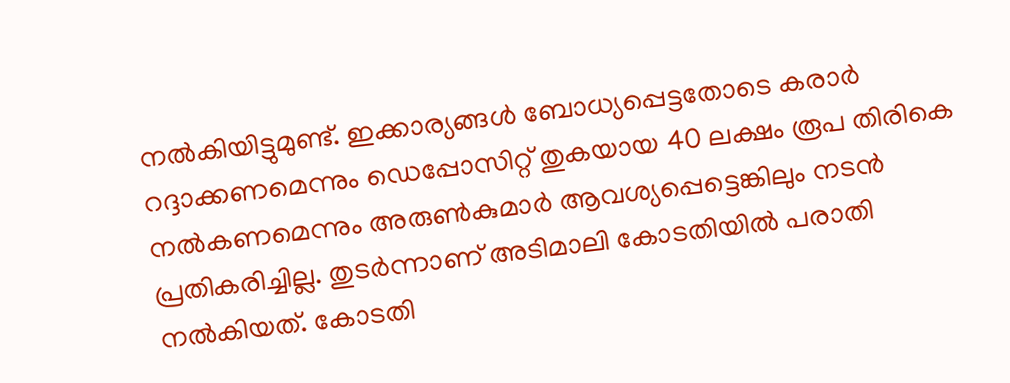നല്‍കിയിട്ടുമുണ്ട്. ഇക്കാര്യങ്ങൾ ബോധ്യപ്പെട്ടതോടെ കരാര്‍ റദ്ദാക്കണമെന്നും ഡെപ്പോസിറ്റ് തുകയായ 40 ലക്ഷം രൂപ തിരികെ നൽകണമെന്നും അരുണ്‍കുമാര്‍ ആവശ്യപ്പെട്ടെങ്കിലും നടന്‍ പ്രതികരിച്ചില്ല. തുടര്‍ന്നാണ് അടിമാലി കോടതിയില്‍ പരാതി നല്‍കിയത്. കോടതി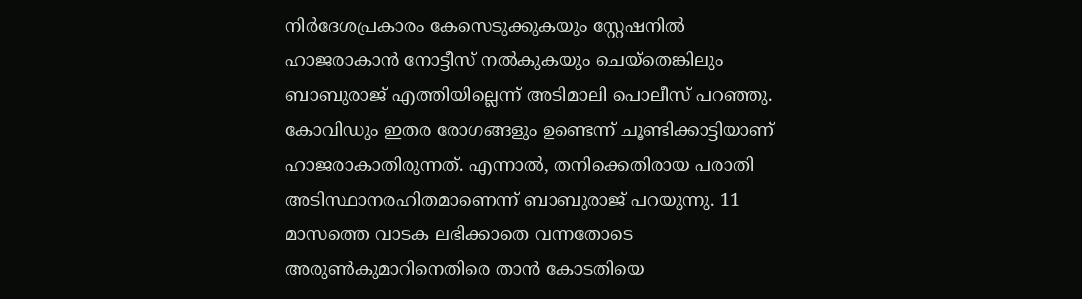നിര്‍ദേശപ്രകാരം കേസെടുക്കുകയും സ്റ്റേഷനിൽ ഹാജരാകാന്‍ നോട്ടീസ് നൽകുകയും ചെയ്തെങ്കിലും ബാബുരാജ് എത്തിയില്ലെന്ന് അടിമാലി പൊലീസ് പറഞ്ഞു. കോവിഡും ഇതര രോഗങ്ങളും ഉണ്ടെന്ന് ചൂണ്ടിക്കാട്ടിയാണ് ഹാജരാകാതിരുന്നത്. എന്നാൽ, തനിക്കെതിരായ പരാതി അടിസ്ഥാനരഹിതമാണെന്ന് ബാബുരാജ് പറയുന്നു. 11 മാസത്തെ വാടക ലഭിക്കാതെ വന്നതോടെ അരുൺകുമാറിനെതിരെ താൻ കോടതിയെ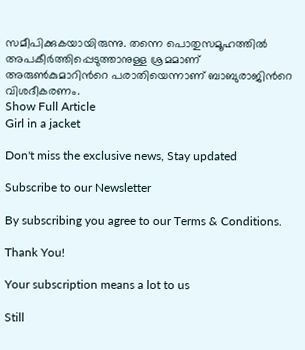സമീപിക്കുകയായിരുന്നു. തന്നെ പൊതുസമൂഹത്തിൽ അപകീർത്തിപ്പെടുത്താനുള്ള ശ്രമമാണ് അരുൺകുമാറിന്‍റെ പരാതിയെന്നാണ് ബാബുരാജിന്‍റെ വിശദീകരണം.
Show Full Article
Girl in a jacket

Don't miss the exclusive news, Stay updated

Subscribe to our Newsletter

By subscribing you agree to our Terms & Conditions.

Thank You!

Your subscription means a lot to us

Still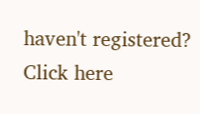haven't registered? Click here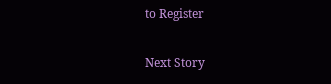to Register

Next Story